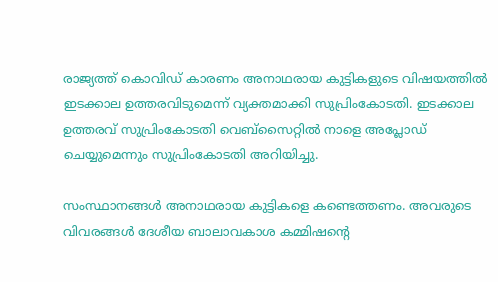രാജ്യത്ത് കൊവിഡ് കാരണം അനാഥരായ കുട്ടികളുടെ വിഷയത്തില്‍ ഇടക്കാല ഉത്തരവിടുമെന്ന് വ്യക്തമാക്കി സുപ്രിംകോടതി. ഇടക്കാല ഉത്തരവ് സുപ്രിംകോടതി വെബ്‌സൈറ്റില്‍ നാളെ അപ്ലോഡ് ചെയ്യുമെന്നും സുപ്രിംകോടതി അറിയിച്ചു.

സംസ്ഥാനങ്ങള്‍ അനാഥരായ കുട്ടികളെ കണ്ടെത്തണം. അവരുടെ വിവരങ്ങള്‍ ദേശീയ ബാലാവകാശ കമ്മിഷന്റെ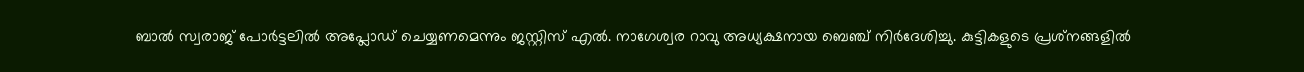ബാല്‍ സ്വരാജ് പോര്‍ട്ടലില്‍ അപ്ലോഡ് ചെയ്യണമെന്നും ജസ്റ്റിസ് എല്‍. നാഗേശ്വര റാവു അധ്യക്ഷനായ ബെഞ്ച് നിര്‍ദേശിച്ചു. കുട്ടികളുടെ പ്രശ്‌നങ്ങളില്‍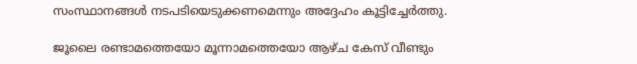സംസ്ഥാനങ്ങള്‍ നടപടിയെടുക്കണമെന്നും അദ്ദേഹം കൂട്ടിച്ചേര്‍ത്തു.

ജൂലൈ രണ്ടാമത്തെയോ മൂന്നാമത്തെയോ ആഴ്ച കേസ് വീണ്ടും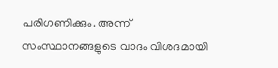പരിഗണിക്കും. അന്ന് സംസ്ഥാനങ്ങളുടെ വാദം വിശദമായി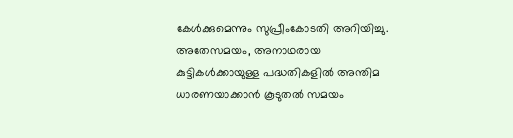കേള്‍ക്കുമെന്നും സുപ്രീംകോടതി അറിയിച്ചു. അതേസമയം, അനാഥരായ കുട്ടികള്‍ക്കായുള്ള പദ്ധതികളില്‍ അന്തിമ ധാരണയാക്കാന്‍ കൂടുതല്‍ സമയം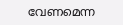വേണമെന്ന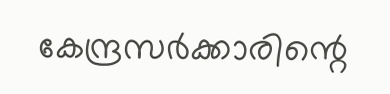കേന്ദ്രസര്‍ക്കാരിന്റെ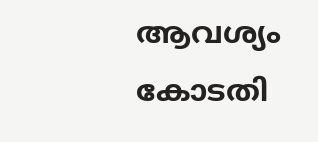ആവശ്യം കോടതി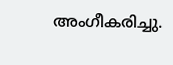അംഗീകരിച്ചു.